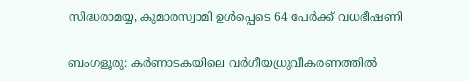സിദ്ധരാമയ്യ, കുമാരസ്വാമി ഉൾപ്പെടെ 64 പേർക്ക് വധഭീഷണി

ബംഗളൂരു: കർണാടകയിലെ വർഗീയധ്രുവീകരണത്തിൽ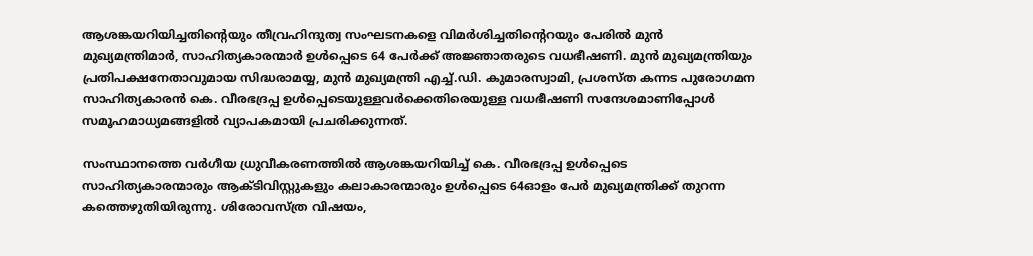ആശങ്കയറിയിച്ചതിന്‍റെയും തീവ്രഹിന്ദുത്വ സംഘടനകളെ വിമർശിച്ചതിന്‍റെറയും പേരിൽ മുൻ മുഖ്യമന്ത്രിമാർ, സാഹിത്യകാരന്മാർ ഉൾപ്പെടെ 64 പേർക്ക് അജ്ഞാതരുടെ വധഭീഷണി. മുൻ മുഖ്യമന്ത്രിയും പ്രതിപക്ഷനേതാവുമായ സിദ്ധരാമയ്യ, മുൻ മുഖ്യമന്ത്രി എച്ച്.ഡി. കുമാരസ്വാമി, പ്രശസ്ത കന്നട പുരോഗമന സാഹിത്യകാരൻ കെ. വീരഭദ്രപ്പ ഉൾപ്പെടെയുള്ളവർക്കെതിരെയുള്ള വധഭീഷണി സന്ദേശമാണിപ്പോൾ സമൂഹമാധ്യമങ്ങളിൽ വ്യാപകമായി പ്രചരിക്കുന്നത്.

സംസ്ഥാനത്തെ വർഗീയ ധ്രുവീകരണത്തിൽ ആശങ്കയറിയിച്ച് കെ. വീരഭദ്രപ്പ ഉൾപ്പെടെ സാഹിത്യകാരന്മാരും ആക്ടിവിസ്റ്റുകളും കലാകാരന്മാരും ഉൾപ്പെടെ 64ഓളം പേർ മുഖ്യമന്ത്രിക്ക് തുറന്ന കത്തെഴുതിയിരുന്നു. ശിരോവസ്ത്ര വിഷയം,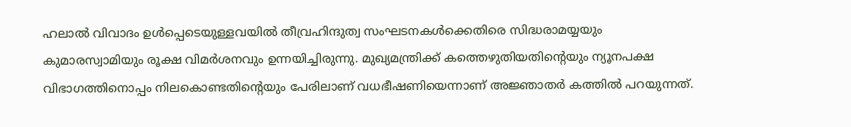ഹലാൽ വിവാദം ഉൾപ്പെടെയുള്ളവയിൽ തീവ്രഹിന്ദുത്വ സംഘടനകൾക്കെതിരെ സിദ്ധരാമയ്യയും കുമാരസ്വാമിയും രൂക്ഷ വിമർശനവും ഉന്നയിച്ചിരുന്നു. മുഖ്യമന്ത്രിക്ക് കത്തെഴുതിയതിന്‍റെയും ന്യൂനപക്ഷ വിഭാഗത്തിനൊപ്പം നിലകൊണ്ടതിന്‍റെയും പേരിലാണ് വധഭീഷണിയെന്നാണ് അജ്ഞാതർ കത്തിൽ പറയുന്നത്.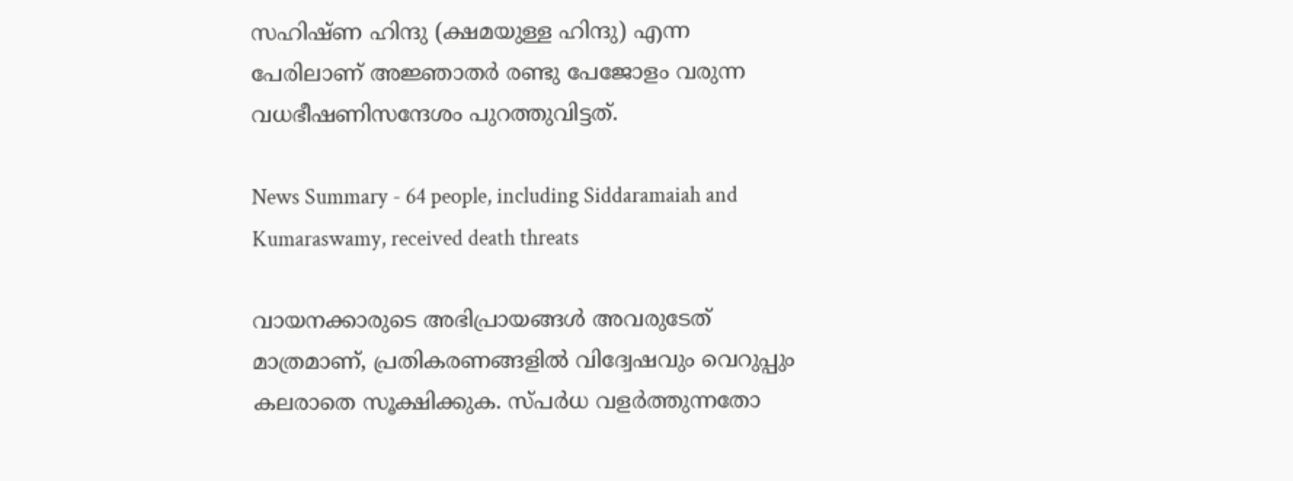സഹിഷ്ണ ഹിന്ദു (ക്ഷമയുള്ള ഹിന്ദു) എന്ന പേരിലാണ് അജ്ഞാതർ രണ്ടു പേജോളം വരുന്ന വധഭീഷണിസന്ദേശം പുറത്തുവിട്ടത്.

News Summary - 64 people, including Siddaramaiah and Kumaraswamy, received death threats

വായനക്കാരുടെ അഭിപ്രായങ്ങള്‍ അവരുടേത് മാത്രമാണ്, പ്രതികരണങ്ങളിൽ വിദ്വേഷവും വെറുപ്പും കലരാതെ സൂക്ഷിക്കുക. സ്പർധ വളർത്തുന്നതോ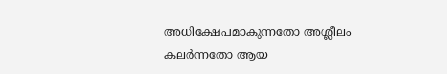അധിക്ഷേപമാകുന്നതോ അശ്ലീലം കലർന്നതോ ആയ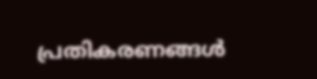പ്രതികരണങ്ങൾ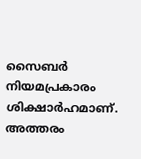സൈബർ നിയമപ്രകാരം ശിക്ഷാർഹമാണ്. അത്തരം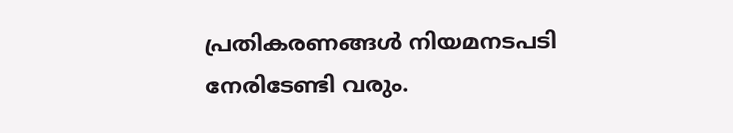പ്രതികരണങ്ങൾ നിയമനടപടി നേരിടേണ്ടി വരും.